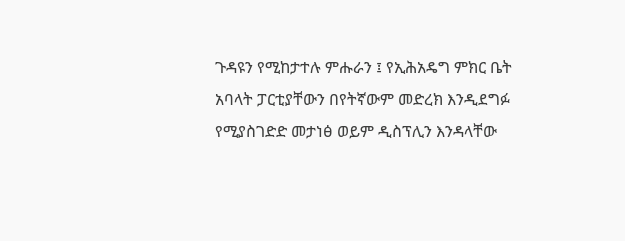ጉዳዩን የሚከታተሉ ምሑራን ፤ የኢሕአዴግ ምክር ቤት አባላት ፓርቲያቸውን በየትኛውም መድረክ እንዲደግፉ የሚያስገድድ መታነፅ ወይም ዲስፕሊን እንዳላቸው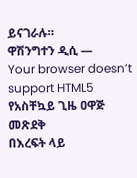ይናገራሉ።
ዋሽንግተን ዲሲ —
Your browser doesn’t support HTML5
የአስቸኳይ ጊዜ ዐዋጅ መጽደቅ
በእረፍት ላይ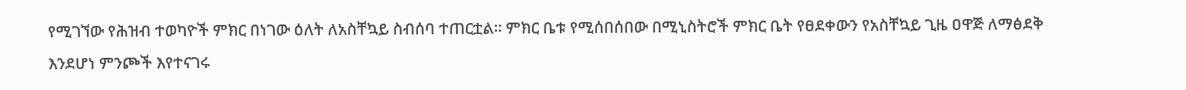የሚገኘው የሕዝብ ተወካዮች ምክር በነገው ዕለት ለአስቸኳይ ስብሰባ ተጠርቷል። ምክር ቤቱ የሚሰበሰበው በሚኒስትሮች ምክር ቤት የፀደቀውን የአስቸኳይ ጊዜ ዐዋጅ ለማፅደቅ እንደሆነ ምንጮች እየተናገሩ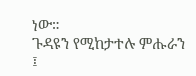ነው።
ጉዳዩን የሚከታተሉ ምሑራን ፤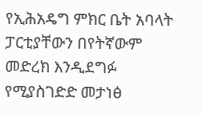የኢሕአዴግ ምክር ቤት አባላት ፓርቲያቸውን በየትኛውም መድረክ እንዲደግፉ የሚያስገድድ መታነፅ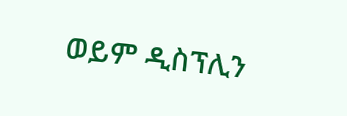ወይም ዲስፕሊን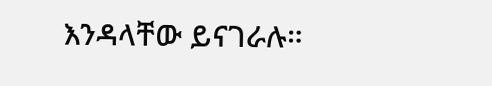እንዳላቸው ይናገራሉ።